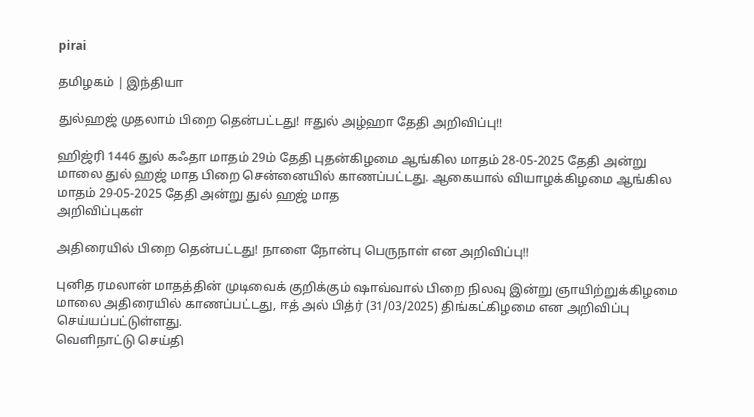pirai

தமிழகம் | இந்தியா

துல்ஹஜ் முதலாம் பிறை தென்பட்டது! ஈதுல் அழ்ஹா தேதி அறிவிப்பு!!

ஹிஜ்ரி 1446 துல் கஃதா மாதம் 29ம் தேதி புதன்கிழமை ஆங்கில மாதம் 28-05-2025 தேதி அன்று மாலை துல் ஹஜ் மாத பிறை சென்னையில் காணப்பட்டது. ஆகையால் வியாழக்கிழமை ஆங்கில மாதம் 29-05-2025 தேதி அன்று துல் ஹஜ் மாத
அறிவிப்புகள்

அதிரையில் பிறை தென்பட்டது! நாளை நோன்பு பெருநாள் என அறிவிப்பு!!

புனித ரமலான் மாதத்தின் முடிவைக் குறிக்கும் ஷாவ்வால் பிறை நிலவு இன்று ஞாயிற்றுக்கிழமை மாலை அதிரையில் காணப்பட்டது, ஈத் அல் பித்ர் (31/03/2025) திங்கட்கிழமை என அறிவிப்பு செய்யப்பட்டுள்ளது.
வெளிநாட்டு செய்தி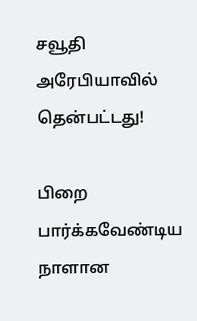சவூதி அரேபியாவில் தென்பட்டது!

பிறை பார்க்கவேண்டிய நாளான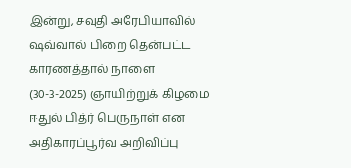இன்று, சவுதி அரேபியாவில் ஷவ்வால் பிறை தென்பட்ட காரணத்தால் நாளை (30-3-2025) ஞாயிற்றுக் கிழமை ஈதுல் பித்ர் பெருநாள் என அதிகாரப்பூர்வ அறிவிப்பு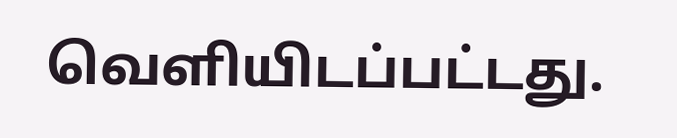வெளியிடப்பட்டது.